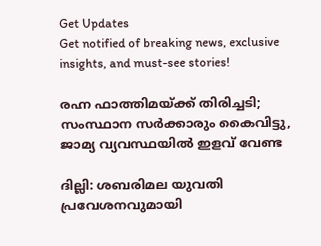Get Updates
Get notified of breaking news, exclusive insights, and must-see stories!

രഹ്ന ഫാത്തിമയ്ക്ക് തിരിച്ചടി; സംസ്ഥാന സര്‍ക്കാരും കൈവിട്ടു, ജാമ്യ വ്യവസ്ഥയില്‍ ഇളവ് വേണ്ട

ദില്ലി: ശബരിമല യുവതി പ്രവേശനവുമായി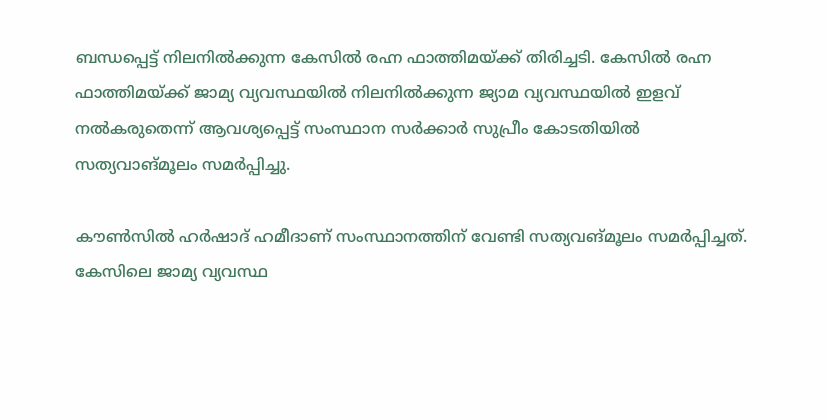ബന്ധപ്പെട്ട് നിലനില്‍ക്കുന്ന കേസില്‍ രഹ്ന ഫാത്തിമയ്ക്ക് തിരിച്ചടി. കേസില്‍ രഹ്ന ഫാത്തിമയ്ക്ക് ജാമ്യ വ്യവസ്ഥയില്‍ നിലനില്‍ക്കുന്ന ജ്യാമ വ്യവസ്ഥയില്‍ ഇളവ് നല്‍കരുതെന്ന് ആവശ്യപ്പെട്ട് സംസ്ഥാന സര്‍ക്കാര്‍ സുപ്രീം കോടതിയില്‍ സത്യവാങ്മൂലം സമര്‍പ്പിച്ചു.

കൗണ്‍സില്‍ ഹര്‍ഷാദ് ഹമീദാണ് സംസ്ഥാനത്തിന് വേണ്ടി സത്യവങ്മൂലം സമര്‍പ്പിച്ചത്. കേസിലെ ജാമ്യ വ്യവസ്ഥ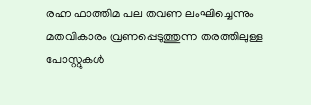രഹ്ന ഫാത്തിമ പല തവണ ലംഘിച്ചെന്നും മതവികാരം വ്രണപ്പെടുത്തുന്ന തരത്തിലുള്ള പോസ്റ്റുകള്‍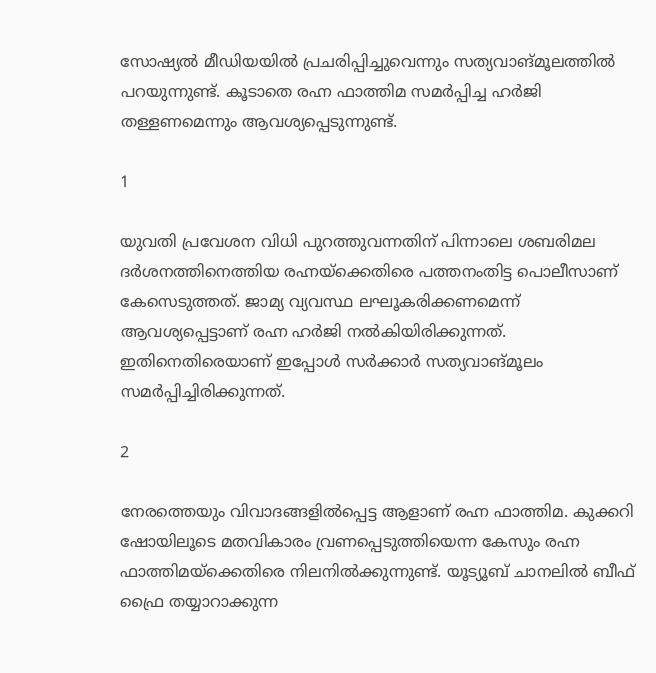സോഷ്യല്‍ മീഡിയയില്‍ പ്രചരിപ്പിച്ചുവെന്നും സത്യവാങ്മൂലത്തില്‍ പറയുന്നുണ്ട്. കൂടാതെ രഹ്ന ഫാത്തിമ സമര്‍പ്പിച്ച ഹര്‍ജി തള്ളണമെന്നും ആവശ്യപ്പെടുന്നുണ്ട്.

1

യുവതി പ്രവേശന വിധി പുറത്തുവന്നതിന് പിന്നാലെ ശബരിമല ദര്‍ശനത്തിനെത്തിയ രഹ്നയ്‌ക്കെതിരെ പത്തനംതിട്ട പൊലീസാണ് കേസെടുത്തത്. ജാമ്യ വ്യവസ്ഥ ലഘൂകരിക്കണമെന്ന് ആവശ്യപ്പെട്ടാണ് രഹ്ന ഹര്‍ജി നല്‍കിയിരിക്കുന്നത്. ഇതിനെതിരെയാണ് ഇപ്പോള്‍ സര്‍ക്കാര്‍ സത്യവാങ്മൂലം സമര്‍പ്പിച്ചിരിക്കുന്നത്.

2

നേരത്തെയും വിവാദങ്ങളില്‍പ്പെട്ട ആളാണ് രഹ്ന ഫാത്തിമ. കുക്കറി ഷോയിലൂടെ മതവികാരം വ്രണപ്പെടുത്തിയെന്ന കേസും രഹ്ന ഫാത്തിമയ്‌ക്കെതിരെ നിലനില്‍ക്കുന്നുണ്ട്. യൂട്യൂബ് ചാനലില്‍ ബീഫ് ഫ്രൈ തയ്യാറാക്കുന്ന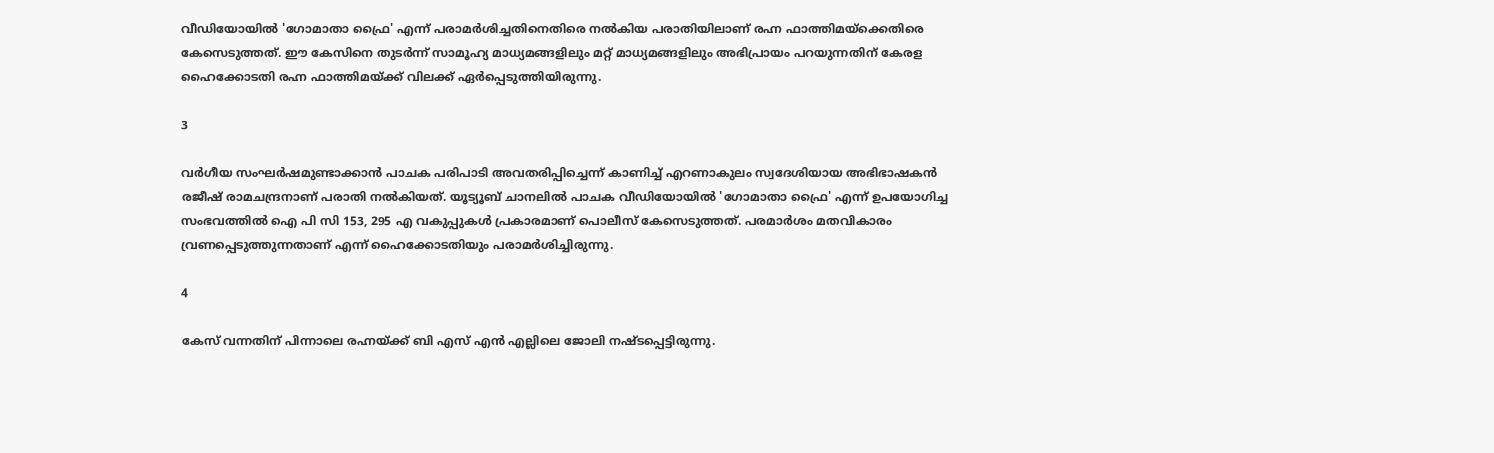വീഡിയോയില്‍ 'ഗോമാതാ ഫ്രൈ' എന്ന് പരാമര്‍ശിച്ചതിനെതിരെ നല്‍കിയ പരാതിയിലാണ് രഹ്ന ഫാത്തിമയ്ക്കെതിരെ കേസെടുത്തത്. ഈ കേസിനെ തുടര്‍ന്ന് സാമൂഹ്യ മാധ്യമങ്ങളിലും മറ്റ് മാധ്യമങ്ങളിലും അഭിപ്രായം പറയുന്നതിന് കേരള ഹൈക്കോടതി രഹ്ന ഫാത്തിമയ്ക്ക് വിലക്ക് ഏര്‍പ്പെടുത്തിയിരുന്നു.

3

വര്‍ഗീയ സംഘര്‍ഷമുണ്ടാക്കാന്‍ പാചക പരിപാടി അവതരിപ്പിച്ചെന്ന് കാണിച്ച് എറണാകുലം സ്വദേശിയായ അഭിഭാഷകന്‍ രജീഷ് രാമചന്ദ്രനാണ് പരാതി നല്‍കിയത്. യൂട്യൂബ് ചാനലില്‍ പാചക വീഡിയോയില്‍ 'ഗോമാതാ ഫ്രൈ' എന്ന് ഉപയോഗിച്ച സംഭവത്തില്‍ ഐ പി സി 153, 295 എ വകുപ്പുകള്‍ പ്രകാരമാണ് പൊലീസ് കേസെടുത്തത്. പരമാര്‍ശം മതവികാരം വ്രണപ്പെടുത്തുന്നതാണ് എന്ന് ഹൈക്കോടതിയും പരാമര്‍ശിച്ചിരുന്നു.

4

കേസ് വന്നതിന് പിന്നാലെ രഹ്നയ്ക്ക് ബി എസ് എന്‍ എല്ലിലെ ജോലി നഷ്ടപ്പെട്ടിരുന്നു.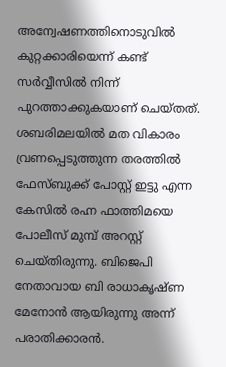അന്വേഷണത്തിനൊടുവില്‍ കുറ്റക്കാരിയെന്ന് കണ്ട് സര്‍വ്വീസില്‍ നിന്ന് പുറത്താക്കുകയാണ് ചെയ്തത്. ശബരിമലയില്‍ മത വികാരം വ്രണപ്പെടുത്തുന്ന തരത്തില്‍ ഫേസ്ബുക്ക് പോസ്റ്റ് ഇട്ടു എന്ന കേസില്‍ രഹ്ന ഫാത്തിമയെ പോലീസ് മുമ്പ് അറസ്റ്റ് ചെയ്തിരുന്നു. ബിജെപി നേതാവായ ബി രാധാകൃഷ്ണ മേനോന്‍ ആയിരുന്നു അന്ന് പരാതിക്കാരന്‍.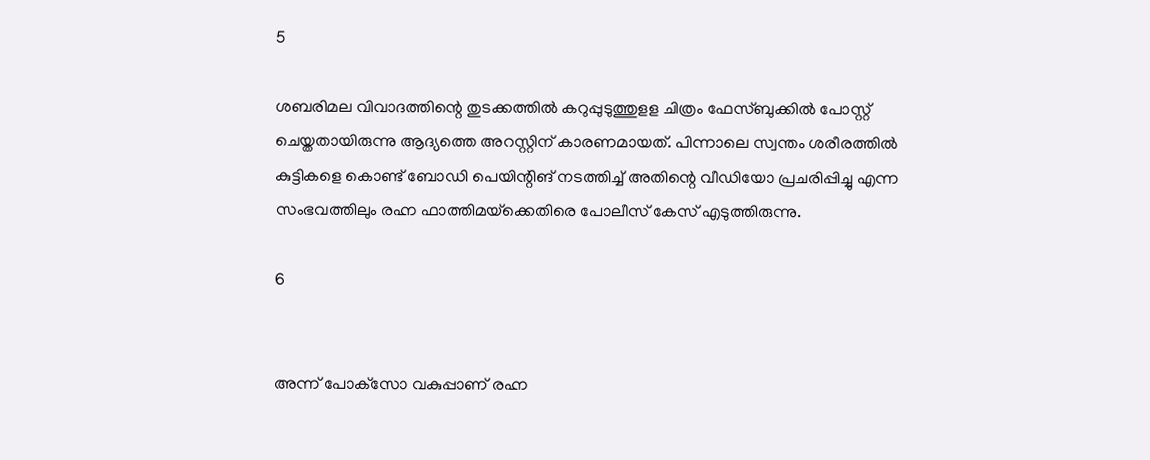5

ശബരിമല വിവാദത്തിന്റെ തുടക്കത്തില്‍ കറുപ്പുടുത്തുളള ചിത്രം ഫേസ്ബുക്കില്‍ പോസ്റ്റ് ചെയ്തതായിരുന്നു ആദ്യത്തെ അറസ്റ്റിന് കാരണമായത്. പിന്നാലെ സ്വന്തം ശരീരത്തില്‍ കുട്ടികളെ കൊണ്ട് ബോഡി പെയിന്റിങ് നടത്തിച്ച് അതിന്റെ വീഡിയോ പ്രചരിപ്പിച്ചു എന്ന സംഭവത്തിലും രഹ്ന ഫാത്തിമയ്‌ക്കെതിരെ പോലീസ് കേസ് എടുത്തിരുന്നു.

6


അന്ന് പോക്‌സോ വകുപ്പാണ് രഹ്ന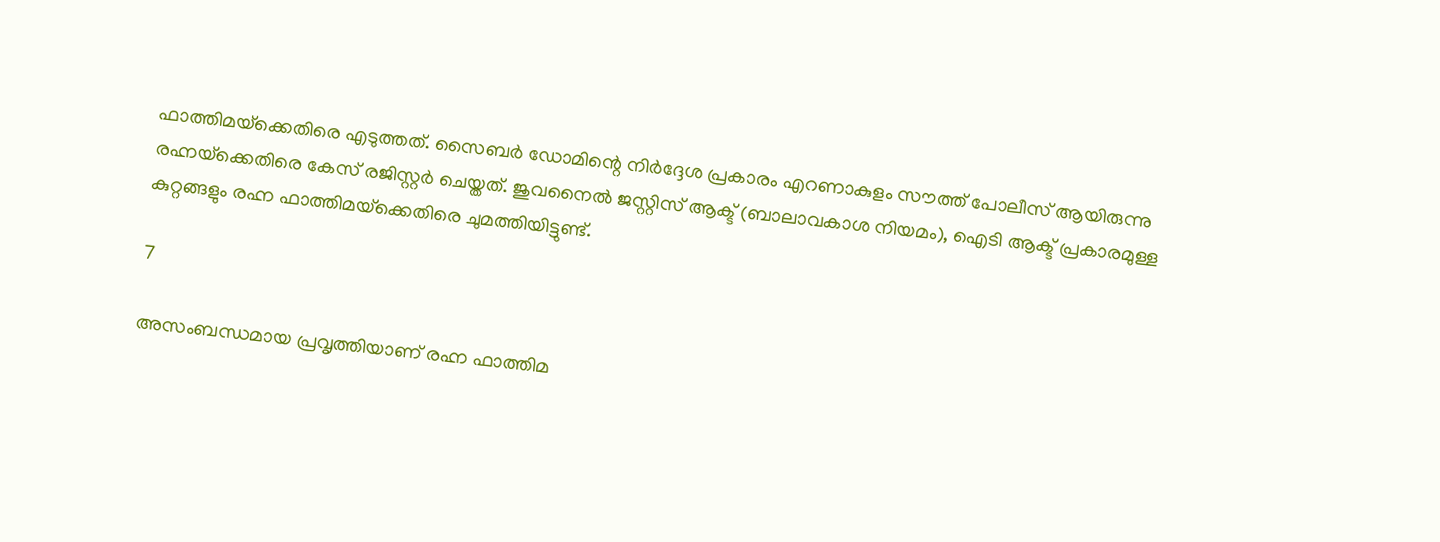ഫാത്തിമയ്‌ക്കെതിരെ എടുത്തത്. സൈബര്‍ ഡോമിന്റെ നിര്‍ദ്ദേശ പ്രകാരം എറണാകുളം സൗത്ത് പോലീസ് ആയിരുന്നു രഹ്നയ്‌ക്കെതിരെ കേസ് രജിസ്റ്റര്‍ ചെയ്തത്. ജുവനൈല്‍ ജസ്റ്റിസ് ആക്ട് (ബാലാവകാശ നിയമം), ഐടി ആക്ട് പ്രകാരമുള്ള കുറ്റങ്ങളും രഹ്ന ഫാത്തിമയ്‌ക്കെതിരെ ചുമത്തിയിട്ടുണ്ട്.

7

അസംബന്ധമായ പ്രവൃത്തിയാണ് രഹ്ന ഫാത്തിമ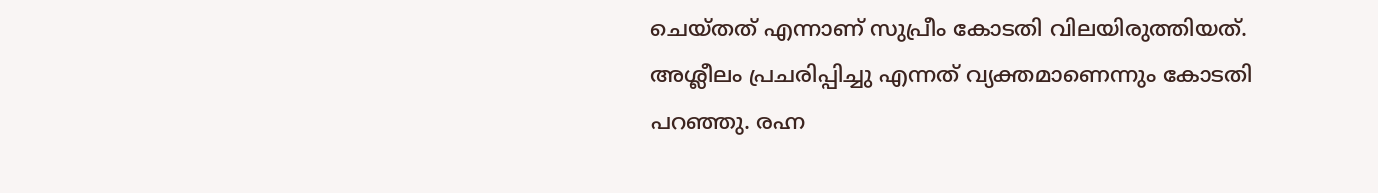ചെയ്തത് എന്നാണ് സുപ്രീം കോടതി വിലയിരുത്തിയത്. അശ്ലീലം പ്രചരിപ്പിച്ചു എന്നത് വ്യക്തമാണെന്നും കോടതി പറഞ്ഞു. രഹ്ന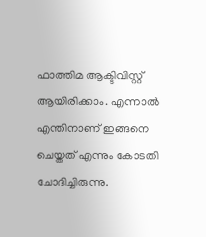ഫാത്തിമ ആക്ടിവിസ്റ്റ് ആയിരിക്കാം. എന്നാല്‍ എന്തിനാണ് ഇങ്ങനെ ചെയ്തത് എന്നും കോടതി ചോദിച്ചിരുന്നു.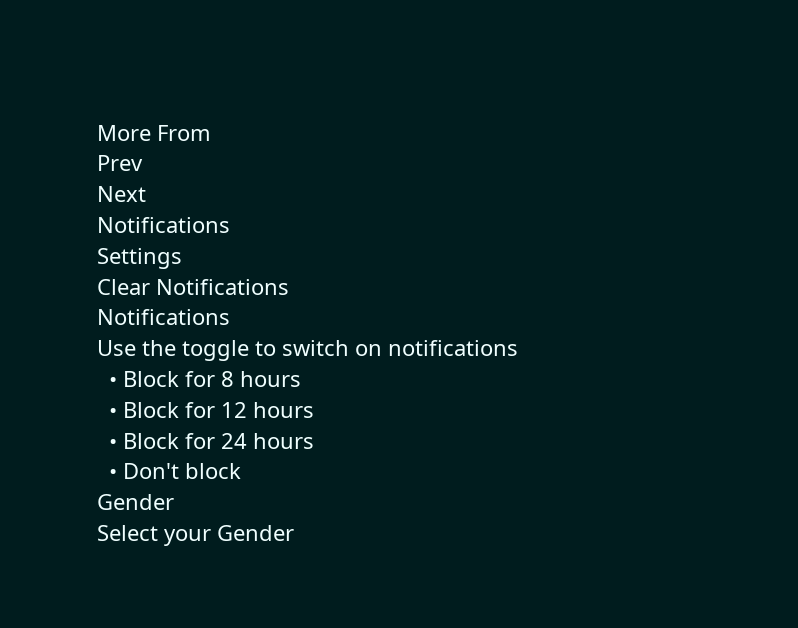More From
Prev
Next
Notifications
Settings
Clear Notifications
Notifications
Use the toggle to switch on notifications
  • Block for 8 hours
  • Block for 12 hours
  • Block for 24 hours
  • Don't block
Gender
Select your Gender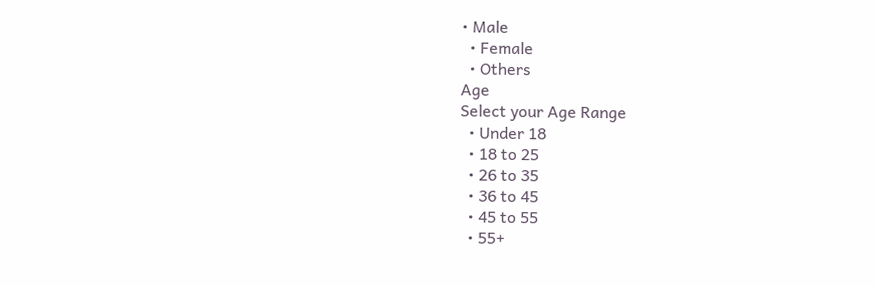• Male
  • Female
  • Others
Age
Select your Age Range
  • Under 18
  • 18 to 25
  • 26 to 35
  • 36 to 45
  • 45 to 55
  • 55+